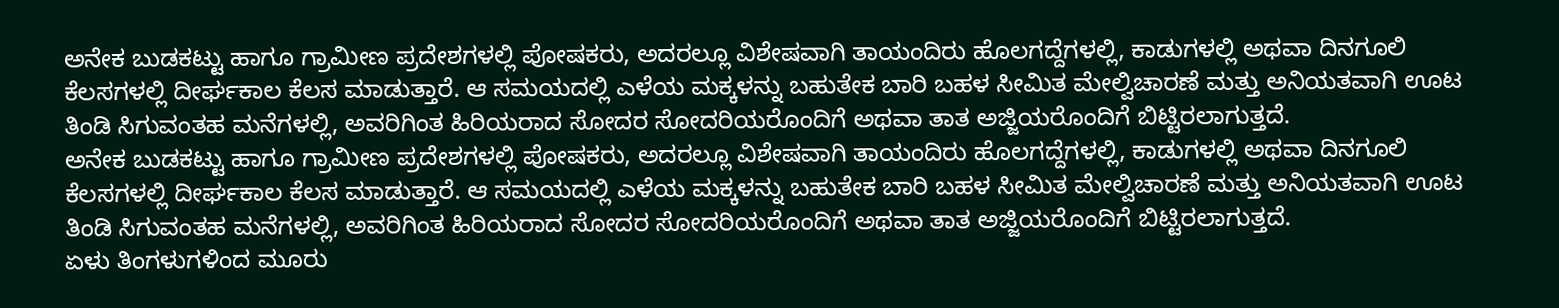ಅನೇಕ ಬುಡಕಟ್ಟು ಹಾಗೂ ಗ್ರಾಮೀಣ ಪ್ರದೇಶಗಳಲ್ಲಿ ಪೋಷಕರು, ಅದರಲ್ಲೂ ವಿಶೇಷವಾಗಿ ತಾಯಂದಿರು ಹೊಲಗದ್ದೆಗಳಲ್ಲಿ, ಕಾಡುಗಳಲ್ಲಿ ಅಥವಾ ದಿನಗೂಲಿ ಕೆಲಸಗಳಲ್ಲಿ ದೀರ್ಘಕಾಲ ಕೆಲಸ ಮಾಡುತ್ತಾರೆ. ಆ ಸಮಯದಲ್ಲಿ ಎಳೆಯ ಮಕ್ಕಳನ್ನು ಬಹುತೇಕ ಬಾರಿ ಬಹಳ ಸೀಮಿತ ಮೇಲ್ವಿಚಾರಣೆ ಮತ್ತು ಅನಿಯತವಾಗಿ ಊಟ ತಿಂಡಿ ಸಿಗುವಂತಹ ಮನೆಗಳಲ್ಲಿ, ಅವರಿಗಿಂತ ಹಿರಿಯರಾದ ಸೋದರ ಸೋದರಿಯರೊಂದಿಗೆ ಅಥವಾ ತಾತ ಅಜ್ಜಿಯರೊಂದಿಗೆ ಬಿಟ್ಟಿರಲಾಗುತ್ತದೆ.
ಅನೇಕ ಬುಡಕಟ್ಟು ಹಾಗೂ ಗ್ರಾಮೀಣ ಪ್ರದೇಶಗಳಲ್ಲಿ ಪೋಷಕರು, ಅದರಲ್ಲೂ ವಿಶೇಷವಾಗಿ ತಾಯಂದಿರು ಹೊಲಗದ್ದೆಗಳಲ್ಲಿ, ಕಾಡುಗಳಲ್ಲಿ ಅಥವಾ ದಿನಗೂಲಿ ಕೆಲಸಗಳಲ್ಲಿ ದೀರ್ಘಕಾಲ ಕೆಲಸ ಮಾಡುತ್ತಾರೆ. ಆ ಸಮಯದಲ್ಲಿ ಎಳೆಯ ಮಕ್ಕಳನ್ನು ಬಹುತೇಕ ಬಾರಿ ಬಹಳ ಸೀಮಿತ ಮೇಲ್ವಿಚಾರಣೆ ಮತ್ತು ಅನಿಯತವಾಗಿ ಊಟ ತಿಂಡಿ ಸಿಗುವಂತಹ ಮನೆಗಳಲ್ಲಿ, ಅವರಿಗಿಂತ ಹಿರಿಯರಾದ ಸೋದರ ಸೋದರಿಯರೊಂದಿಗೆ ಅಥವಾ ತಾತ ಅಜ್ಜಿಯರೊಂದಿಗೆ ಬಿಟ್ಟಿರಲಾಗುತ್ತದೆ.
ಏಳು ತಿಂಗಳುಗಳಿಂದ ಮೂರು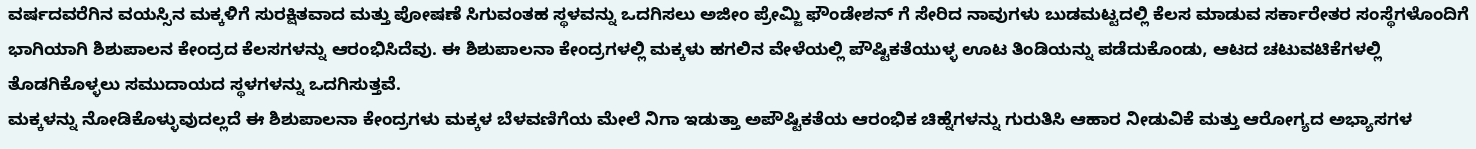ವರ್ಷದವರೆಗಿನ ವಯಸ್ಸಿನ ಮಕ್ಕಳಿಗೆ ಸುರಕ್ಷಿತವಾದ ಮತ್ತು ಪೋಷಣೆ ಸಿಗುವಂತಹ ಸ್ಥಳವನ್ನು ಒದಗಿಸಲು ಅಜೀಂ ಪ್ರೇಮ್ಜಿ ಫೌಂಡೇಶನ್ ಗೆ ಸೇರಿದ ನಾವುಗಳು ಬುಡಮಟ್ಟದಲ್ಲಿ ಕೆಲಸ ಮಾಡುವ ಸರ್ಕಾರೇತರ ಸಂಸ್ಥೆಗಳೊಂದಿಗೆ ಭಾಗಿಯಾಗಿ ಶಿಶುಪಾಲನ ಕೇಂದ್ರದ ಕೆಲಸಗಳನ್ನು ಆರಂಭಿಸಿದೆವು. ಈ ಶಿಶುಪಾಲನಾ ಕೇಂದ್ರಗಳಲ್ಲಿ ಮಕ್ಕಳು ಹಗಲಿನ ವೇಳೆಯಲ್ಲಿ ಪೌಷ್ಟಿಕತೆಯುಳ್ಳ ಊಟ ತಿಂಡಿಯನ್ನು ಪಡೆದುಕೊಂಡು, ಆಟದ ಚಟುವಟಿಕೆಗಳಲ್ಲಿ ತೊಡಗಿಕೊಳ್ಳಲು ಸಮುದಾಯದ ಸ್ಥಳಗಳನ್ನು ಒದಗಿಸುತ್ತವೆ.
ಮಕ್ಕಳನ್ನು ನೋಡಿಕೊಳ್ಳುವುದಲ್ಲದೆ ಈ ಶಿಶುಪಾಲನಾ ಕೇಂದ್ರಗಳು ಮಕ್ಕಳ ಬೆಳವಣಿಗೆಯ ಮೇಲೆ ನಿಗಾ ಇಡುತ್ತಾ ಅಪೌಷ್ಟಿಕತೆಯ ಆರಂಭಿಕ ಚಿಹ್ನೆಗಳನ್ನು ಗುರುತಿಸಿ ಆಹಾರ ನೀಡುವಿಕೆ ಮತ್ತು ಆರೋಗ್ಯದ ಅಭ್ಯಾಸಗಳ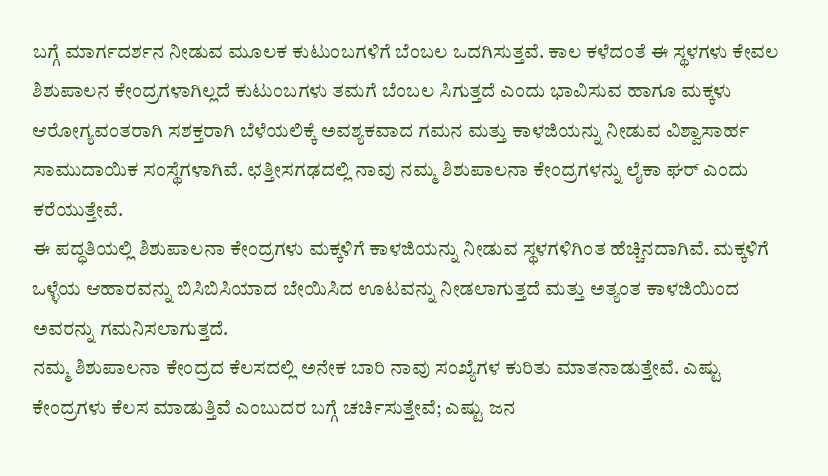ಬಗ್ಗೆ ಮಾರ್ಗದರ್ಶನ ನೀಡುವ ಮೂಲಕ ಕುಟುಂಬಗಳಿಗೆ ಬೆಂಬಲ ಒದಗಿಸುತ್ತವೆ. ಕಾಲ ಕಳೆದಂತೆ ಈ ಸ್ಥಳಗಳು ಕೇವಲ ಶಿಶುಪಾಲನ ಕೇಂದ್ರಗಳಾಗಿಲ್ಲದೆ ಕುಟುಂಬಗಳು ತಮಗೆ ಬೆಂಬಲ ಸಿಗುತ್ತದೆ ಎಂದು ಭಾವಿಸುವ ಹಾಗೂ ಮಕ್ಕಳು ಆರೋಗ್ಯವಂತರಾಗಿ ಸಶಕ್ತರಾಗಿ ಬೆಳೆಯಲಿಕ್ಕೆ ಅವಶ್ಯಕವಾದ ಗಮನ ಮತ್ತು ಕಾಳಜಿಯನ್ನು ನೀಡುವ ವಿಶ್ವಾಸಾರ್ಹ ಸಾಮುದಾಯಿಕ ಸಂಸ್ಥೆಗಳಾಗಿವೆ. ಛತ್ತೀಸಗಢದಲ್ಲಿ ನಾವು ನಮ್ಮ ಶಿಶುಪಾಲನಾ ಕೇಂದ್ರಗಳನ್ನು ಲೈಕಾ ಘರ್ ಎಂದು ಕರೆಯುತ್ತೇವೆ.
ಈ ಪದ್ಧತಿಯಲ್ಲಿ ಶಿಶುಪಾಲನಾ ಕೇಂದ್ರಗಳು ಮಕ್ಕಳಿಗೆ ಕಾಳಜಿಯನ್ನು ನೀಡುವ ಸ್ಥಳಗಳಿಗಿಂತ ಹೆಚ್ಚಿನದಾಗಿವೆ. ಮಕ್ಕಳಿಗೆ ಒಳ್ಳೆಯ ಆಹಾರವನ್ನು ಬಿಸಿಬಿಸಿಯಾದ ಬೇಯಿಸಿದ ಊಟವನ್ನು ನೀಡಲಾಗುತ್ತದೆ ಮತ್ತು ಅತ್ಯಂತ ಕಾಳಜಿಯಿಂದ ಅವರನ್ನು ಗಮನಿಸಲಾಗುತ್ತದೆ.
ನಮ್ಮ ಶಿಶುಪಾಲನಾ ಕೇಂದ್ರದ ಕೆಲಸದಲ್ಲಿ ಅನೇಕ ಬಾರಿ ನಾವು ಸಂಖ್ಯೆಗಳ ಕುರಿತು ಮಾತನಾಡುತ್ತೇವೆ. ಎಷ್ಟು ಕೇಂದ್ರಗಳು ಕೆಲಸ ಮಾಡುತ್ತಿವೆ ಎಂಬುದರ ಬಗ್ಗೆ ಚರ್ಚಿಸುತ್ತೇವೆ; ಎಷ್ಟು ಜನ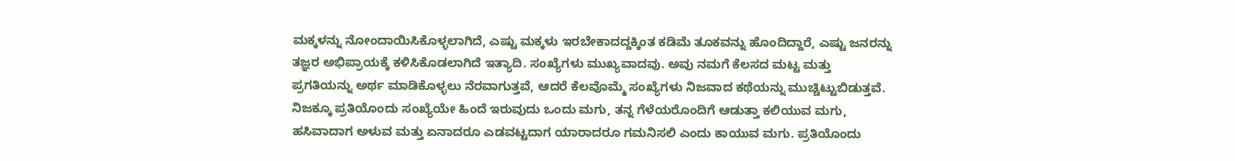ಮಕ್ಕಳನ್ನು ನೋಂದಾಯಿಸಿಕೊಳ್ಳಲಾಗಿದೆ, ಎಷ್ಟು ಮಕ್ಕಳು ಇರಬೇಕಾದದ್ದಕ್ಕಿಂತ ಕಡಿಮೆ ತೂಕವನ್ನು ಹೊಂದಿದ್ದಾರೆ, ಎಷ್ಟು ಜನರನ್ನು ತಜ್ಞರ ಅಭಿಪ್ರಾಯಕ್ಕೆ ಕಳಿಸಿಕೊಡಲಾಗಿದೆ ಇತ್ಯಾದಿ. ಸಂಖ್ಯೆಗಳು ಮುಖ್ಯವಾದವು. ಅವು ನಮಗೆ ಕೆಲಸದ ಮಟ್ಟ ಮತ್ತು ಪ್ರಗತಿಯನ್ನು ಅರ್ಥ ಮಾಡಿಕೊಳ್ಳಲು ನೆರವಾಗುತ್ತವೆ, ಆದರೆ ಕೆಲವೊಮ್ಮೆ ಸಂಖ್ಯೆಗಳು ನಿಜವಾದ ಕಥೆಯನ್ನು ಮುಚ್ಚಿಟ್ಟುಬಿಡುತ್ತವೆ.
ನಿಜಕ್ಕೂ ಪ್ರತಿಯೊಂದು ಸಂಖ್ಯೆಯೇ ಹಿಂದೆ ಇರುವುದು ಒಂದು ಮಗು, ತನ್ನ ಗೆಳೆಯರೊಂದಿಗೆ ಆಡುತ್ತಾ ಕಲಿಯುವ ಮಗು, ಹಸಿವಾದಾಗ ಅಳುವ ಮತ್ತು ಏನಾದರೂ ಎಡವಟ್ಟದಾಗ ಯಾರಾದರೂ ಗಮನಿಸಲಿ ಎಂದು ಕಾಯುವ ಮಗು. ಪ್ರತಿಯೊಂದು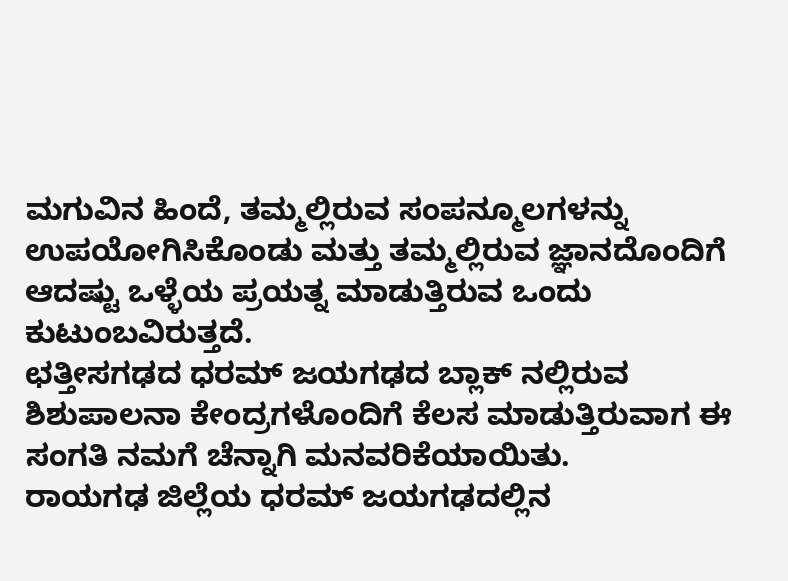ಮಗುವಿನ ಹಿಂದೆ, ತಮ್ಮಲ್ಲಿರುವ ಸಂಪನ್ಮೂಲಗಳನ್ನು ಉಪಯೋಗಿಸಿಕೊಂಡು ಮತ್ತು ತಮ್ಮಲ್ಲಿರುವ ಜ್ಞಾನದೊಂದಿಗೆ ಆದಷ್ಟು ಒಳ್ಳೆಯ ಪ್ರಯತ್ನ ಮಾಡುತ್ತಿರುವ ಒಂದು ಕುಟುಂಬವಿರುತ್ತದೆ.
ಛತ್ತೀಸಗಢದ ಧರಮ್ ಜಯಗಢದ ಬ್ಲಾಕ್ ನಲ್ಲಿರುವ ಶಿಶುಪಾಲನಾ ಕೇಂದ್ರಗಳೊಂದಿಗೆ ಕೆಲಸ ಮಾಡುತ್ತಿರುವಾಗ ಈ ಸಂಗತಿ ನಮಗೆ ಚೆನ್ನಾಗಿ ಮನವರಿಕೆಯಾಯಿತು.
ರಾಯಗಢ ಜಿಲ್ಲೆಯ ಧರಮ್ ಜಯಗಢದಲ್ಲಿನ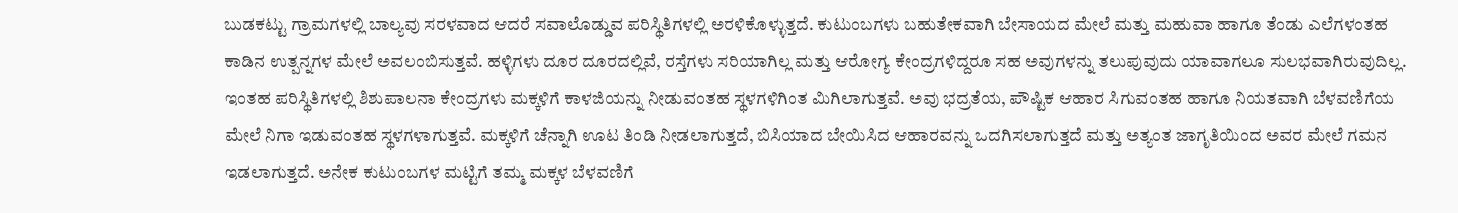ಬುಡಕಟ್ಟು ಗ್ರಾಮಗಳಲ್ಲಿ ಬಾಲ್ಯವು ಸರಳವಾದ ಆದರೆ ಸವಾಲೊಡ್ಡುವ ಪರಿಸ್ಥಿತಿಗಳಲ್ಲಿ ಅರಳಿಕೊಳ್ಳುತ್ತದೆ. ಕುಟುಂಬಗಳು ಬಹುತೇಕವಾಗಿ ಬೇಸಾಯದ ಮೇಲೆ ಮತ್ತು ಮಹುವಾ ಹಾಗೂ ತೆಂಡು ಎಲೆಗಳಂತಹ ಕಾಡಿನ ಉತ್ಪನ್ನಗಳ ಮೇಲೆ ಅವಲಂಬಿಸುತ್ತವೆ. ಹಳ್ಳಿಗಳು ದೂರ ದೂರದಲ್ಲಿವೆ, ರಸ್ತೆಗಳು ಸರಿಯಾಗಿಲ್ಲ ಮತ್ತು ಆರೋಗ್ಯ ಕೇಂದ್ರಗಳಿದ್ದರೂ ಸಹ ಅವುಗಳನ್ನು ತಲುಪುವುದು ಯಾವಾಗಲೂ ಸುಲಭವಾಗಿರುವುದಿಲ್ಲ.
ಇಂತಹ ಪರಿಸ್ಥಿತಿಗಳಲ್ಲಿ ಶಿಶುಪಾಲನಾ ಕೇಂದ್ರಗಳು ಮಕ್ಕಳಿಗೆ ಕಾಳಜಿಯನ್ನು ನೀಡುವಂತಹ ಸ್ಥಳಗಳಿಗಿಂತ ಮಿಗಿಲಾಗುತ್ತವೆ. ಅವು ಭದ್ರತೆಯ, ಪೌಷ್ಟಿಕ ಆಹಾರ ಸಿಗುವಂತಹ ಹಾಗೂ ನಿಯತವಾಗಿ ಬೆಳವಣಿಗೆಯ ಮೇಲೆ ನಿಗಾ ಇಡುವಂತಹ ಸ್ಥಳಗಳಾಗುತ್ತವೆ. ಮಕ್ಕಳಿಗೆ ಚೆನ್ನಾಗಿ ಊಟ ತಿಂಡಿ ನೀಡಲಾಗುತ್ತದೆ, ಬಿಸಿಯಾದ ಬೇಯಿಸಿದ ಆಹಾರವನ್ನು ಒದಗಿಸಲಾಗುತ್ತದೆ ಮತ್ತು ಅತ್ಯಂತ ಜಾಗೃತಿಯಿಂದ ಅವರ ಮೇಲೆ ಗಮನ ಇಡಲಾಗುತ್ತದೆ. ಅನೇಕ ಕುಟುಂಬಗಳ ಮಟ್ಟಿಗೆ ತಮ್ಮ ಮಕ್ಕಳ ಬೆಳವಣಿಗೆ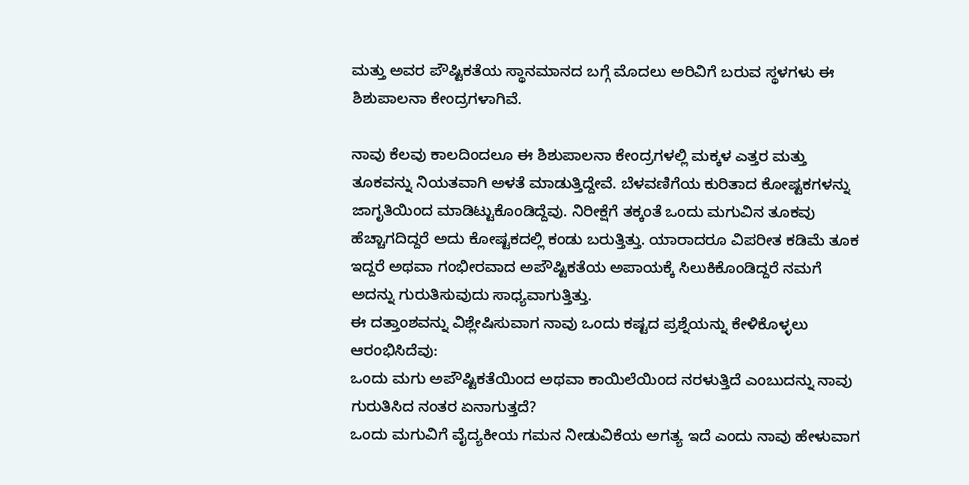ಮತ್ತು ಅವರ ಪೌಷ್ಟಿಕತೆಯ ಸ್ಥಾನಮಾನದ ಬಗ್ಗೆ ಮೊದಲು ಅರಿವಿಗೆ ಬರುವ ಸ್ಥಳಗಳು ಈ ಶಿಶುಪಾಲನಾ ಕೇಂದ್ರಗಳಾಗಿವೆ.

ನಾವು ಕೆಲವು ಕಾಲದಿಂದಲೂ ಈ ಶಿಶುಪಾಲನಾ ಕೇಂದ್ರಗಳಲ್ಲಿ ಮಕ್ಕಳ ಎತ್ತರ ಮತ್ತು ತೂಕವನ್ನು ನಿಯತವಾಗಿ ಅಳತೆ ಮಾಡುತ್ತಿದ್ದೇವೆ. ಬೆಳವಣಿಗೆಯ ಕುರಿತಾದ ಕೋಷ್ಟಕಗಳನ್ನು ಜಾಗೃತಿಯಿಂದ ಮಾಡಿಟ್ಟುಕೊಂಡಿದ್ದೆವು. ನಿರೀಕ್ಷೆಗೆ ತಕ್ಕಂತೆ ಒಂದು ಮಗುವಿನ ತೂಕವು ಹೆಚ್ಚಾಗದಿದ್ದರೆ ಅದು ಕೋಷ್ಟಕದಲ್ಲಿ ಕಂಡು ಬರುತ್ತಿತ್ತು. ಯಾರಾದರೂ ವಿಪರೀತ ಕಡಿಮೆ ತೂಕ ಇದ್ದರೆ ಅಥವಾ ಗಂಭೀರವಾದ ಅಪೌಷ್ಟಿಕತೆಯ ಅಪಾಯಕ್ಕೆ ಸಿಲುಕಿಕೊಂಡಿದ್ದರೆ ನಮಗೆ ಅದನ್ನು ಗುರುತಿಸುವುದು ಸಾಧ್ಯವಾಗುತ್ತಿತ್ತು.
ಈ ದತ್ತಾಂಶವನ್ನು ವಿಶ್ಲೇಷಿಸುವಾಗ ನಾವು ಒಂದು ಕಷ್ಟದ ಪ್ರಶ್ನೆಯನ್ನು ಕೇಳಿಕೊಳ್ಳಲು ಆರಂಭಿಸಿದೆವು:
ಒಂದು ಮಗು ಅಪೌಷ್ಟಿಕತೆಯಿಂದ ಅಥವಾ ಕಾಯಿಲೆಯಿಂದ ನರಳುತ್ತಿದೆ ಎಂಬುದನ್ನು ನಾವು ಗುರುತಿಸಿದ ನಂತರ ಏನಾಗುತ್ತದೆ?
ಒಂದು ಮಗುವಿಗೆ ವೈದ್ಯಕೀಯ ಗಮನ ನೀಡುವಿಕೆಯ ಅಗತ್ಯ ಇದೆ ಎಂದು ನಾವು ಹೇಳುವಾಗ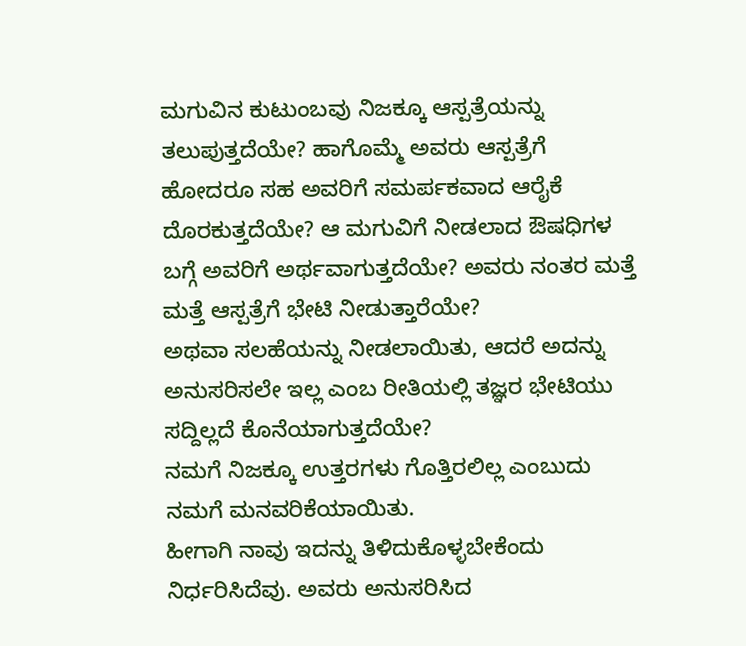ಮಗುವಿನ ಕುಟುಂಬವು ನಿಜಕ್ಕೂ ಆಸ್ಪತ್ರೆಯನ್ನು ತಲುಪುತ್ತದೆಯೇ? ಹಾಗೊಮ್ಮೆ ಅವರು ಆಸ್ಪತ್ರೆಗೆ ಹೋದರೂ ಸಹ ಅವರಿಗೆ ಸಮರ್ಪಕವಾದ ಆರೈಕೆ ದೊರಕುತ್ತದೆಯೇ? ಆ ಮಗುವಿಗೆ ನೀಡಲಾದ ಔಷಧಿಗಳ ಬಗ್ಗೆ ಅವರಿಗೆ ಅರ್ಥವಾಗುತ್ತದೆಯೇ? ಅವರು ನಂತರ ಮತ್ತೆ ಮತ್ತೆ ಆಸ್ಪತ್ರೆಗೆ ಭೇಟಿ ನೀಡುತ್ತಾರೆಯೇ?
ಅಥವಾ ಸಲಹೆಯನ್ನು ನೀಡಲಾಯಿತು, ಆದರೆ ಅದನ್ನು ಅನುಸರಿಸಲೇ ಇಲ್ಲ ಎಂಬ ರೀತಿಯಲ್ಲಿ ತಜ್ಞರ ಭೇಟಿಯು ಸದ್ದಿಲ್ಲದೆ ಕೊನೆಯಾಗುತ್ತದೆಯೇ?
ನಮಗೆ ನಿಜಕ್ಕೂ ಉತ್ತರಗಳು ಗೊತ್ತಿರಲಿಲ್ಲ ಎಂಬುದು ನಮಗೆ ಮನವರಿಕೆಯಾಯಿತು.
ಹೀಗಾಗಿ ನಾವು ಇದನ್ನು ತಿಳಿದುಕೊಳ್ಳಬೇಕೆಂದು ನಿರ್ಧರಿಸಿದೆವು. ಅವರು ಅನುಸರಿಸಿದ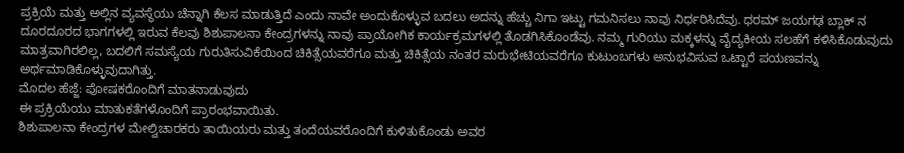ಪ್ರಕ್ರಿಯೆ ಮತ್ತು ಅಲ್ಲಿನ ವ್ಯವಸ್ಥೆಯು ಚೆನ್ನಾಗಿ ಕೆಲಸ ಮಾಡುತ್ತಿದೆ ಎಂದು ನಾವೇ ಅಂದುಕೊಳ್ಳುವ ಬದಲು ಅದನ್ನು ಹೆಚ್ಚು ನಿಗಾ ಇಟ್ಟು ಗಮನಿಸಲು ನಾವು ನಿರ್ಧರಿಸಿದೆವು. ಧರಮ್ ಜಯಗಢ ಬ್ಲಾಕ್ ನ ದೂರದೂರದ ಭಾಗಗಳಲ್ಲಿ ಇರುವ ಕೆಲವು ಶಿಶುಪಾಲನಾ ಕೇಂದ್ರಗಳನ್ನು ನಾವು ಪ್ರಾಯೋಗಿಕ ಕಾರ್ಯಕ್ರಮಗಳಲ್ಲಿ ತೊಡಗಿಸಿಕೊಂಡೆವು. ನಮ್ಮ ಗುರಿಯು ಮಕ್ಕಳನ್ನು ವೈದ್ಯಕೀಯ ಸಲಹೆಗೆ ಕಳಿಸಿಕೊಡುವುದು ಮಾತ್ರವಾಗಿರಲಿಲ್ಲ, ಬದಲಿಗೆ ಸಮಸ್ಯೆಯ ಗುರುತಿಸುವಿಕೆಯಿಂದ ಚಿಕಿತ್ಸೆಯವರೆಗೂ ಮತ್ತು ಚಿಕಿತ್ಸೆಯ ನಂತರ ಮರುಭೇಟಿಯವರೆಗೂ ಕುಟುಂಬಗಳು ಅನುಭವಿಸುವ ಒಟ್ಟಾರೆ ಪಯಣವನ್ನು ಅರ್ಥಮಾಡಿಕೊಳ್ಳುವುದಾಗಿತ್ತು.
ಮೊದಲ ಹೆಜ್ಜೆ: ಪೋಷಕರೊಂದಿಗೆ ಮಾತನಾಡುವುದು
ಈ ಪ್ರಕ್ರಿಯೆಯು ಮಾತುಕತೆಗಳೊಂದಿಗೆ ಪ್ರಾರಂಭವಾಯಿತು.
ಶಿಶುಪಾಲನಾ ಕೇಂದ್ರಗಳ ಮೇಲ್ವಿಚಾರಕರು ತಾಯಿಯರು ಮತ್ತು ತಂದೆಯವರೊಂದಿಗೆ ಕುಳಿತುಕೊಂಡು ಅವರ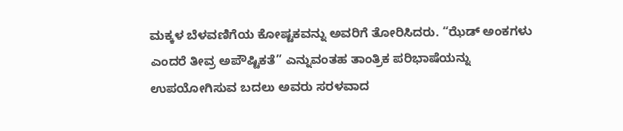ಮಕ್ಕಳ ಬೆಳವಣಿಗೆಯ ಕೋಷ್ಟಕವನ್ನು ಅವರಿಗೆ ತೋರಿಸಿದರು. “ಝೆಡ್ ಅಂಕಗಳು ಎಂದರೆ ತೀವ್ರ ಅಪೌಷ್ಟಿಕತೆ” ಎನ್ನುವಂತಹ ತಾಂತ್ರಿಕ ಪರಿಭಾಷೆಯನ್ನು ಉಪಯೋಗಿಸುವ ಬದಲು ಅವರು ಸರಳವಾದ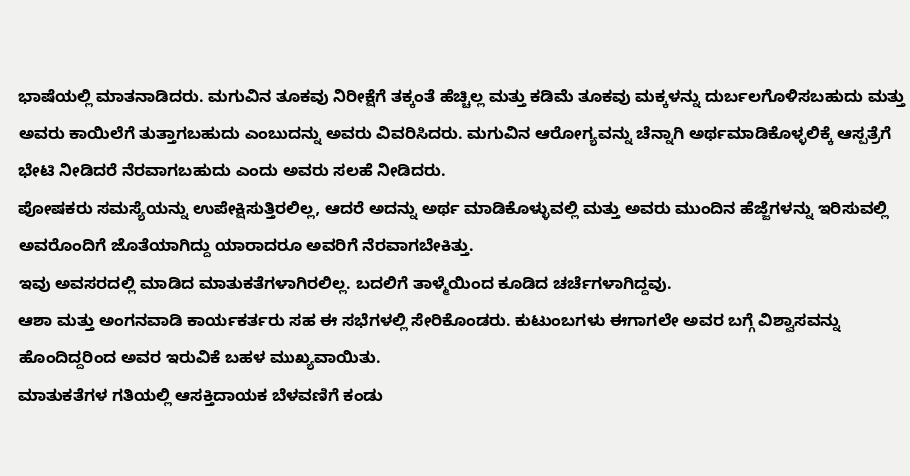ಭಾಷೆಯಲ್ಲಿ ಮಾತನಾಡಿದರು. ಮಗುವಿನ ತೂಕವು ನಿರೀಕ್ಷೆಗೆ ತಕ್ಕಂತೆ ಹೆಚ್ಚಿಲ್ಲ ಮತ್ತು ಕಡಿಮೆ ತೂಕವು ಮಕ್ಕಳನ್ನು ದುರ್ಬಲಗೊಳಿಸಬಹುದು ಮತ್ತು ಅವರು ಕಾಯಿಲೆಗೆ ತುತ್ತಾಗಬಹುದು ಎಂಬುದನ್ನು ಅವರು ವಿವರಿಸಿದರು. ಮಗುವಿನ ಆರೋಗ್ಯವನ್ನು ಚೆನ್ನಾಗಿ ಅರ್ಥಮಾಡಿಕೊಳ್ಳಲಿಕ್ಕೆ ಆಸ್ಪತ್ರೆಗೆ ಭೇಟಿ ನೀಡಿದರೆ ನೆರವಾಗಬಹುದು ಎಂದು ಅವರು ಸಲಹೆ ನೀಡಿದರು.
ಪೋಷಕರು ಸಮಸ್ಯೆಯನ್ನು ಉಪೇಕ್ಷಿಸುತ್ತಿರಲಿಲ್ಲ, ಆದರೆ ಅದನ್ನು ಅರ್ಥ ಮಾಡಿಕೊಳ್ಳುವಲ್ಲಿ ಮತ್ತು ಅವರು ಮುಂದಿನ ಹೆಜ್ಜೆಗಳನ್ನು ಇರಿಸುವಲ್ಲಿ ಅವರೊಂದಿಗೆ ಜೊತೆಯಾಗಿದ್ದು ಯಾರಾದರೂ ಅವರಿಗೆ ನೆರವಾಗಬೇಕಿತ್ತು.
ಇವು ಅವಸರದಲ್ಲಿ ಮಾಡಿದ ಮಾತುಕತೆಗಳಾಗಿರಲಿಲ್ಲ. ಬದಲಿಗೆ ತಾಳ್ಮೆಯಿಂದ ಕೂಡಿದ ಚರ್ಚೆಗಳಾಗಿದ್ದವು.
ಆಶಾ ಮತ್ತು ಅಂಗನವಾಡಿ ಕಾರ್ಯಕರ್ತರು ಸಹ ಈ ಸಭೆಗಳಲ್ಲಿ ಸೇರಿಕೊಂಡರು. ಕುಟುಂಬಗಳು ಈಗಾಗಲೇ ಅವರ ಬಗ್ಗೆ ವಿಶ್ವಾಸವನ್ನು ಹೊಂದಿದ್ದರಿಂದ ಅವರ ಇರುವಿಕೆ ಬಹಳ ಮುಖ್ಯವಾಯಿತು.
ಮಾತುಕತೆಗಳ ಗತಿಯಲ್ಲಿ ಆಸಕ್ತಿದಾಯಕ ಬೆಳವಣಿಗೆ ಕಂಡು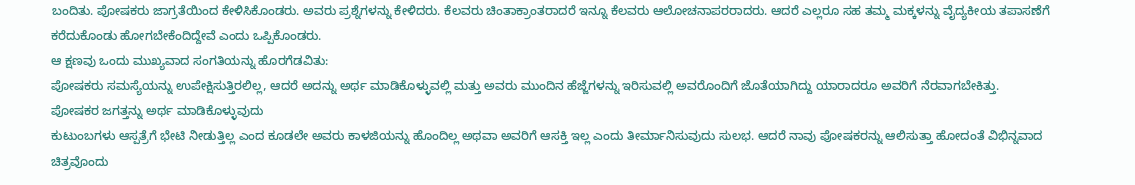ಬಂದಿತು. ಪೋಷಕರು ಜಾಗ್ರತೆಯಿಂದ ಕೇಳಿಸಿಕೊಂಡರು. ಅವರು ಪ್ರಶ್ನೆಗಳನ್ನು ಕೇಳಿದರು. ಕೆಲವರು ಚಿಂತಾಕ್ರಾಂತರಾದರೆ ಇನ್ನೂ ಕೆಲವರು ಆಲೋಚನಾಪರರಾದರು. ಆದರೆ ಎಲ್ಲರೂ ಸಹ ತಮ್ಮ ಮಕ್ಕಳನ್ನು ವೈದ್ಯಕೀಯ ತಪಾಸಣೆಗೆ ಕರೆದುಕೊಂಡು ಹೋಗಬೇಕೆಂದಿದ್ದೇವೆ ಎಂದು ಒಪ್ಪಿಕೊಂಡರು.
ಆ ಕ್ಷಣವು ಒಂದು ಮುಖ್ಯವಾದ ಸಂಗತಿಯನ್ನು ಹೊರಗೆಡವಿತು:
ಪೋಷಕರು ಸಮಸ್ಯೆಯನ್ನು ಉಪೇಕ್ಷಿಸುತ್ತಿರಲಿಲ್ಲ, ಆದರೆ ಅದನ್ನು ಅರ್ಥ ಮಾಡಿಕೊಳ್ಳುವಲ್ಲಿ ಮತ್ತು ಅವರು ಮುಂದಿನ ಹೆಜ್ಜೆಗಳನ್ನು ಇರಿಸುವಲ್ಲಿ ಅವರೊಂದಿಗೆ ಜೊತೆಯಾಗಿದ್ದು ಯಾರಾದರೂ ಅವರಿಗೆ ನೆರವಾಗಬೇಕಿತ್ತು.
ಪೋಷಕರ ಜಗತ್ತನ್ನು ಅರ್ಥ ಮಾಡಿಕೊಳ್ಳುವುದು
ಕುಟುಂಬಗಳು ಆಸ್ಪತ್ರೆಗೆ ಭೇಟಿ ನೀಡುತ್ತಿಲ್ಲ ಎಂದ ಕೂಡಲೇ ಅವರು ಕಾಳಜಿಯನ್ನು ಹೊಂದಿಲ್ಲ ಅಥವಾ ಅವರಿಗೆ ಆಸಕ್ತಿ ಇಲ್ಲ ಎಂದು ತೀರ್ಮಾನಿಸುವುದು ಸುಲಭ. ಆದರೆ ನಾವು ಪೋಷಕರನ್ನು ಆಲಿಸುತ್ತಾ ಹೋದಂತೆ ವಿಭಿನ್ನವಾದ ಚಿತ್ರವೊಂದು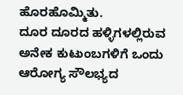ಹೊರಹೊಮ್ಮಿತು.
ದೂರ ದೂರದ ಹಳ್ಳಿಗಳಲ್ಲಿರುವ ಅನೇಕ ಕುಟುಂಬಗಳಿಗೆ ಒಂದು ಆರೋಗ್ಯ ಸೌಲಭ್ಯದ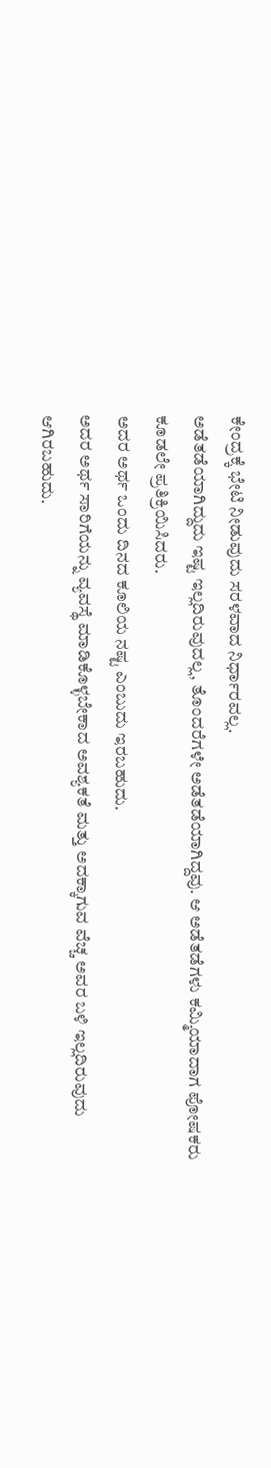ಕೇಂದ್ರಕ್ಕೆ ಭೇಟಿ ನೀಡುವುದು ಸರಳವಾದ ನಿರ್ಧಾರವಲ್ಲ.
ಅಡೆತಡೆಯಾಗಿದ್ದುದು ಇಷ್ಟ ಇಲ್ಲದಿರುವುದಲ್ಲ, ತೊಂದರೆಗಳೇ ಅಡೆತಡೆಯಾಗಿದ್ದವು. ಆ ಅಡೆತಡೆಗಳು ಕಮ್ಮಿಯಾದಾಗ ಪೋಷಕರು ಕೂಡಲೇ ಪ್ರತಿಕ್ರಿಯಿಸಿದರು.
ಅದರ ಅರ್ಥ ಒಂದು ದಿನದ ಕೂಲಿಯ ನಷ್ಟ ಎಂಬುದು ಇರಬಹುದು.
ಅದರ ಅರ್ಥ ಸಾರಿಗೆಯನ್ನು ವ್ಯವಸ್ಥೆ ಮಾಡಿಕೊಳ್ಳಬೇಕಾದ ಅವಶ್ಯಕತೆ ಮತ್ತು ಅದಕ್ಕಾಗುವ ವೆಚ್ಚ ಅವರ ಬಳಿ ಇಲ್ಲದಿರುವುದು ಆಗಿರಬಹುದು.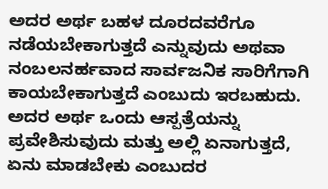ಅದರ ಅರ್ಥ ಬಹಳ ದೂರದವರೆಗೂ ನಡೆಯಬೇಕಾಗುತ್ತದೆ ಎನ್ನುವುದು ಅಥವಾ ನಂಬಲನರ್ಹವಾದ ಸಾರ್ವಜನಿಕ ಸಾರಿಗೆಗಾಗಿ ಕಾಯಬೇಕಾಗುತ್ತದೆ ಎಂಬುದು ಇರಬಹುದು.
ಅದರ ಅರ್ಥ ಒಂದು ಆಸ್ಪತ್ರೆಯನ್ನು ಪ್ರವೇಶಿಸುವುದು ಮತ್ತು ಅಲ್ಲಿ ಏನಾಗುತ್ತದೆ, ಏನು ಮಾಡಬೇಕು ಎಂಬುದರ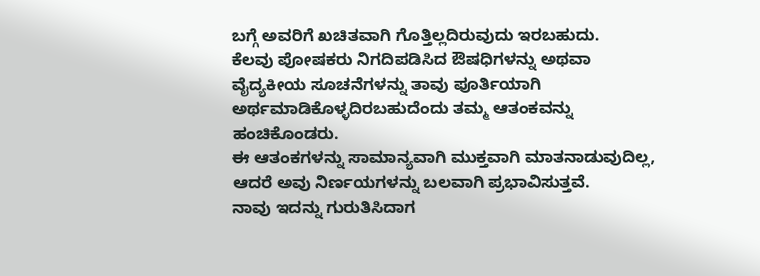ಬಗ್ಗೆ ಅವರಿಗೆ ಖಚಿತವಾಗಿ ಗೊತ್ತಿಲ್ಲದಿರುವುದು ಇರಬಹುದು.
ಕೆಲವು ಪೋಷಕರು ನಿಗದಿಪಡಿಸಿದ ಔಷಧಿಗಳನ್ನು ಅಥವಾ ವೈದ್ಯಕೀಯ ಸೂಚನೆಗಳನ್ನು ತಾವು ಪೂರ್ತಿಯಾಗಿ ಅರ್ಥಮಾಡಿಕೊಳ್ಳದಿರಬಹುದೆಂದು ತಮ್ಮ ಆತಂಕವನ್ನು ಹಂಚಿಕೊಂಡರು.
ಈ ಆತಂಕಗಳನ್ನು ಸಾಮಾನ್ಯವಾಗಿ ಮುಕ್ತವಾಗಿ ಮಾತನಾಡುವುದಿಲ್ಲ, ಆದರೆ ಅವು ನಿರ್ಣಯಗಳನ್ನು ಬಲವಾಗಿ ಪ್ರಭಾವಿಸುತ್ತವೆ.
ನಾವು ಇದನ್ನು ಗುರುತಿಸಿದಾಗ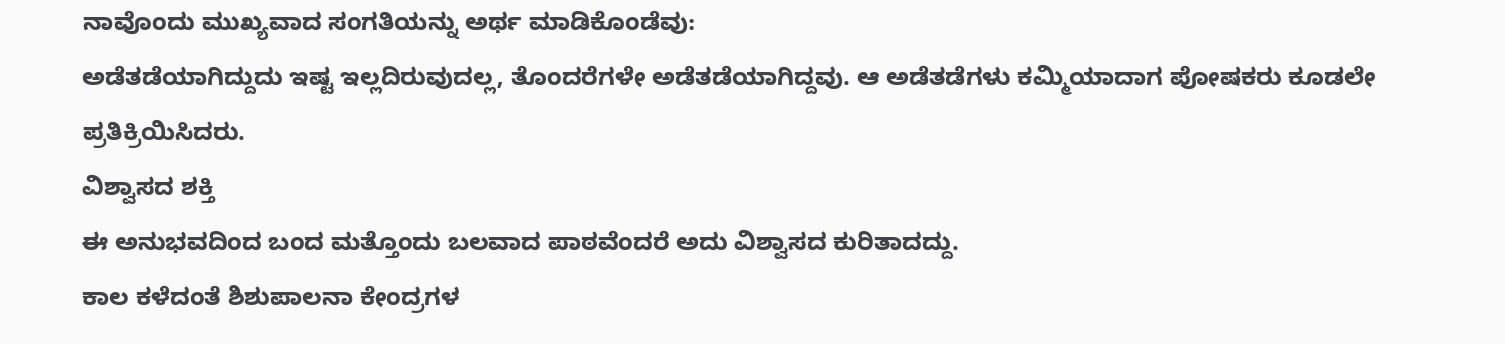ನಾವೊಂದು ಮುಖ್ಯವಾದ ಸಂಗತಿಯನ್ನು ಅರ್ಥ ಮಾಡಿಕೊಂಡೆವು:
ಅಡೆತಡೆಯಾಗಿದ್ದುದು ಇಷ್ಟ ಇಲ್ಲದಿರುವುದಲ್ಲ, ತೊಂದರೆಗಳೇ ಅಡೆತಡೆಯಾಗಿದ್ದವು. ಆ ಅಡೆತಡೆಗಳು ಕಮ್ಮಿಯಾದಾಗ ಪೋಷಕರು ಕೂಡಲೇ ಪ್ರತಿಕ್ರಿಯಿಸಿದರು.
ವಿಶ್ವಾಸದ ಶಕ್ತಿ
ಈ ಅನುಭವದಿಂದ ಬಂದ ಮತ್ತೊಂದು ಬಲವಾದ ಪಾಠವೆಂದರೆ ಅದು ವಿಶ್ವಾಸದ ಕುರಿತಾದದ್ದು.
ಕಾಲ ಕಳೆದಂತೆ ಶಿಶುಪಾಲನಾ ಕೇಂದ್ರಗಳ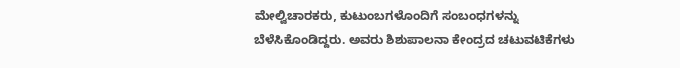ಮೇಲ್ವಿಚಾರಕರು, ಕುಟುಂಬಗಳೊಂದಿಗೆ ಸಂಬಂಧಗಳನ್ನು ಬೆಳೆಸಿಕೊಂಡಿದ್ದರು. ಅವರು ಶಿಶುಪಾಲನಾ ಕೇಂದ್ರದ ಚಟುವಟಿಕೆಗಳು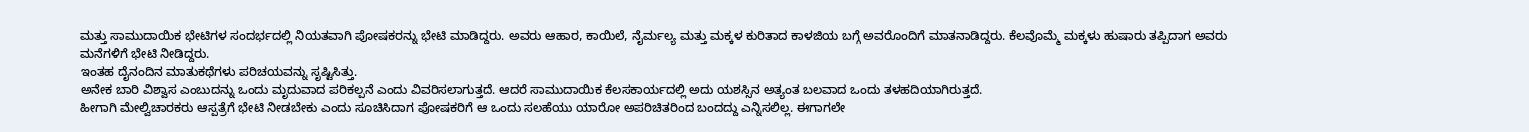ಮತ್ತು ಸಾಮುದಾಯಿಕ ಭೇಟಿಗಳ ಸಂದರ್ಭದಲ್ಲಿ ನಿಯತವಾಗಿ ಪೋಷಕರನ್ನು ಭೇಟಿ ಮಾಡಿದ್ದರು. ಅವರು ಆಹಾರ, ಕಾಯಿಲೆ, ನೈರ್ಮಲ್ಯ ಮತ್ತು ಮಕ್ಕಳ ಕುರಿತಾದ ಕಾಳಜಿಯ ಬಗ್ಗೆ ಅವರೊಂದಿಗೆ ಮಾತನಾಡಿದ್ದರು. ಕೆಲವೊಮ್ಮೆ ಮಕ್ಕಳು ಹುಷಾರು ತಪ್ಪಿದಾಗ ಅವರು ಮನೆಗಳಿಗೆ ಭೇಟಿ ನೀಡಿದ್ದರು.
ಇಂತಹ ದೈನಂದಿನ ಮಾತುಕಥೆಗಳು ಪರಿಚಯವನ್ನು ಸೃಷ್ಟಿಸಿತ್ತು.
ಅನೇಕ ಬಾರಿ ವಿಶ್ವಾಸ ಎಂಬುದನ್ನು ಒಂದು ಮೃದುವಾದ ಪರಿಕಲ್ಪನೆ ಎಂದು ವಿವರಿಸಲಾಗುತ್ತದೆ. ಆದರೆ ಸಾಮುದಾಯಿಕ ಕೆಲಸಕಾರ್ಯದಲ್ಲಿ ಅದು ಯಶಸ್ಸಿನ ಅತ್ಯಂತ ಬಲವಾದ ಒಂದು ತಳಹದಿಯಾಗಿರುತ್ತದೆ.
ಹೀಗಾಗಿ ಮೇಲ್ವಿಚಾರಕರು ಆಸ್ಪತ್ರೆಗೆ ಭೇಟಿ ನೀಡಬೇಕು ಎಂದು ಸೂಚಿಸಿದಾಗ ಪೋಷಕರಿಗೆ ಆ ಒಂದು ಸಲಹೆಯು ಯಾರೋ ಅಪರಿಚಿತರಿಂದ ಬಂದದ್ದು ಎನ್ನಿಸಲಿಲ್ಲ. ಈಗಾಗಲೇ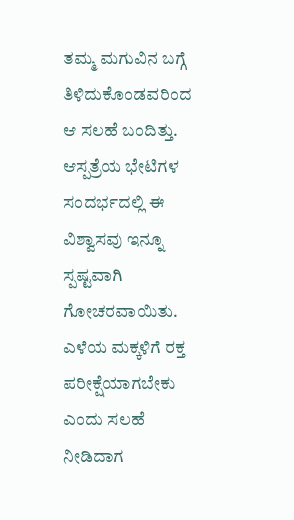ತಮ್ಮ ಮಗುವಿನ ಬಗ್ಗೆ ತಿಳಿದುಕೊಂಡವರಿಂದ ಆ ಸಲಹೆ ಬಂದಿತ್ತು.
ಆಸ್ಪತ್ರೆಯ ಭೇಟಿಗಳ ಸಂದರ್ಭದಲ್ಲಿ ಈ ವಿಶ್ವಾಸವು ಇನ್ನೂ ಸ್ಪಷ್ಟವಾಗಿ ಗೋಚರವಾಯಿತು. ಎಳೆಯ ಮಕ್ಕಳಿಗೆ ರಕ್ತ ಪರೀಕ್ಷೆಯಾಗಬೇಕು ಎಂದು ಸಲಹೆ ನೀಡಿದಾಗ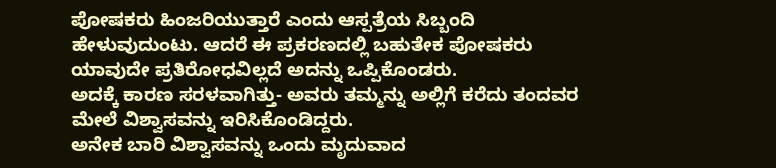ಪೋಷಕರು ಹಿಂಜರಿಯುತ್ತಾರೆ ಎಂದು ಆಸ್ಪತ್ರೆಯ ಸಿಬ್ಬಂದಿ ಹೇಳುವುದುಂಟು. ಆದರೆ ಈ ಪ್ರಕರಣದಲ್ಲಿ ಬಹುತೇಕ ಪೋಷಕರು ಯಾವುದೇ ಪ್ರತಿರೋಧವಿಲ್ಲದೆ ಅದನ್ನು ಒಪ್ಪಿಕೊಂಡರು.
ಅದಕ್ಕೆ ಕಾರಣ ಸರಳವಾಗಿತ್ತು- ಅವರು ತಮ್ಮನ್ನು ಅಲ್ಲಿಗೆ ಕರೆದು ತಂದವರ ಮೇಲೆ ವಿಶ್ವಾಸವನ್ನು ಇರಿಸಿಕೊಂಡಿದ್ದರು.
ಅನೇಕ ಬಾರಿ ವಿಶ್ವಾಸವನ್ನು ಒಂದು ಮೃದುವಾದ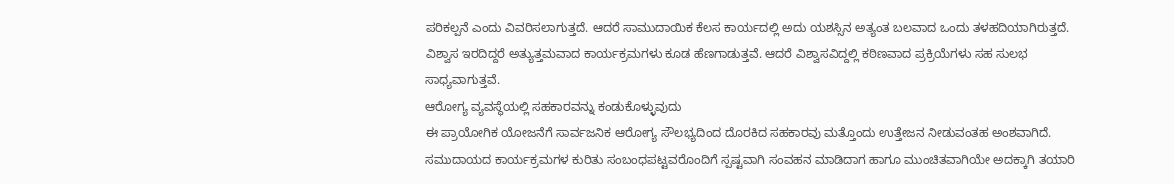ಪರಿಕಲ್ಪನೆ ಎಂದು ವಿವರಿಸಲಾಗುತ್ತದೆ. ಆದರೆ ಸಾಮುದಾಯಿಕ ಕೆಲಸ ಕಾರ್ಯದಲ್ಲಿ ಅದು ಯಶಸ್ಸಿನ ಅತ್ಯಂತ ಬಲವಾದ ಒಂದು ತಳಹದಿಯಾಗಿರುತ್ತದೆ. ವಿಶ್ವಾಸ ಇರದಿದ್ದರೆ ಅತ್ಯುತ್ತಮವಾದ ಕಾರ್ಯಕ್ರಮಗಳು ಕೂಡ ಹೆಣಗಾಡುತ್ತವೆ. ಆದರೆ ವಿಶ್ವಾಸವಿದ್ದಲ್ಲಿ ಕಠಿಣವಾದ ಪ್ರಕ್ರಿಯೆಗಳು ಸಹ ಸುಲಭ ಸಾಧ್ಯವಾಗುತ್ತವೆ.
ಆರೋಗ್ಯ ವ್ಯವಸ್ಥೆಯಲ್ಲಿ ಸಹಕಾರವನ್ನು ಕಂಡುಕೊಳ್ಳುವುದು
ಈ ಪ್ರಾಯೋಗಿಕ ಯೋಜನೆಗೆ ಸಾರ್ವಜನಿಕ ಆರೋಗ್ಯ ಸೌಲಭ್ಯದಿಂದ ದೊರಕಿದ ಸಹಕಾರವು ಮತ್ತೊಂದು ಉತ್ತೇಜನ ನೀಡುವಂತಹ ಅಂಶವಾಗಿದೆ.
ಸಮುದಾಯದ ಕಾರ್ಯಕ್ರಮಗಳ ಕುರಿತು ಸಂಬಂಧಪಟ್ಟವರೊಂದಿಗೆ ಸ್ಪಷ್ಟವಾಗಿ ಸಂವಹನ ಮಾಡಿದಾಗ ಹಾಗೂ ಮುಂಚಿತವಾಗಿಯೇ ಅದಕ್ಕಾಗಿ ತಯಾರಿ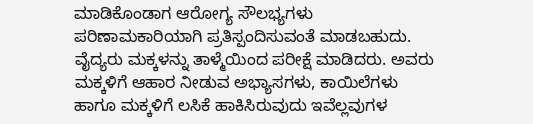ಮಾಡಿಕೊಂಡಾಗ ಆರೋಗ್ಯ ಸೌಲಭ್ಯಗಳು ಪರಿಣಾಮಕಾರಿಯಾಗಿ ಪ್ರತಿಸ್ಪಂದಿಸುವಂತೆ ಮಾಡಬಹುದು.
ವೈದ್ಯರು ಮಕ್ಕಳನ್ನು ತಾಳ್ಮೆಯಿಂದ ಪರೀಕ್ಷೆ ಮಾಡಿದರು. ಅವರು ಮಕ್ಕಳಿಗೆ ಆಹಾರ ನೀಡುವ ಅಭ್ಯಾಸಗಳು, ಕಾಯಿಲೆಗಳು ಹಾಗೂ ಮಕ್ಕಳಿಗೆ ಲಸಿಕೆ ಹಾಕಿಸಿರುವುದು ಇವೆಲ್ಲವುಗಳ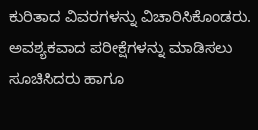ಕುರಿತಾದ ವಿವರಗಳನ್ನು ವಿಚಾರಿಸಿಕೊಂಡರು. ಅವಶ್ಯಕವಾದ ಪರೀಕ್ಷೆಗಳನ್ನು ಮಾಡಿಸಲು ಸೂಚಿಸಿದರು ಹಾಗೂ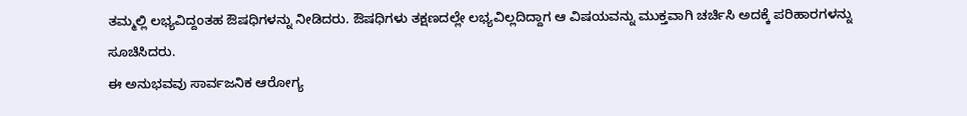ತಮ್ಮಲ್ಲಿ ಲಭ್ಯವಿದ್ದಂತಹ ಔಷಧಿಗಳನ್ನು ನೀಡಿದರು. ಔಷಧಿಗಳು ತಕ್ಷಣದಲ್ಲೇ ಲಭ್ಯವಿಲ್ಲದಿದ್ದಾಗ ಆ ವಿಷಯವನ್ನು ಮುಕ್ತವಾಗಿ ಚರ್ಚಿಸಿ ಅದಕ್ಕೆ ಪರಿಹಾರಗಳನ್ನು ಸೂಚಿಸಿದರು.
ಈ ಅನುಭವವು ಸಾರ್ವಜನಿಕ ಆರೋಗ್ಯ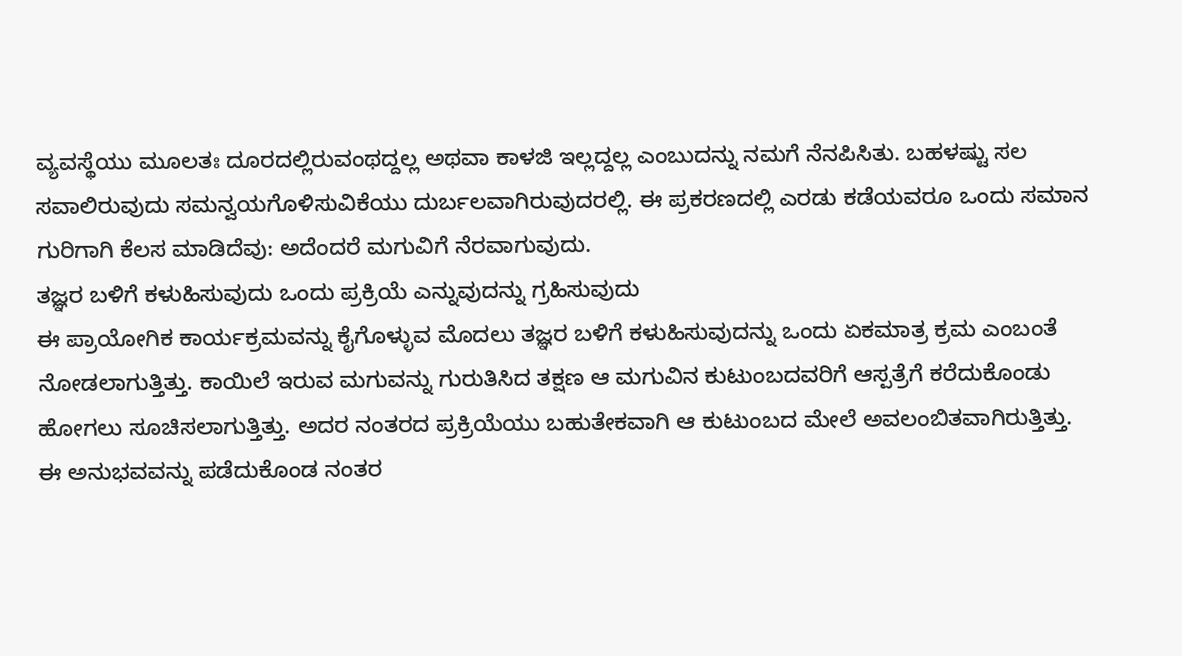ವ್ಯವಸ್ಥೆಯು ಮೂಲತಃ ದೂರದಲ್ಲಿರುವಂಥದ್ದಲ್ಲ ಅಥವಾ ಕಾಳಜಿ ಇಲ್ಲದ್ದಲ್ಲ ಎಂಬುದನ್ನು ನಮಗೆ ನೆನಪಿಸಿತು. ಬಹಳಷ್ಟು ಸಲ ಸವಾಲಿರುವುದು ಸಮನ್ವಯಗೊಳಿಸುವಿಕೆಯು ದುರ್ಬಲವಾಗಿರುವುದರಲ್ಲಿ. ಈ ಪ್ರಕರಣದಲ್ಲಿ ಎರಡು ಕಡೆಯವರೂ ಒಂದು ಸಮಾನ ಗುರಿಗಾಗಿ ಕೆಲಸ ಮಾಡಿದೆವು: ಅದೆಂದರೆ ಮಗುವಿಗೆ ನೆರವಾಗುವುದು.
ತಜ್ಞರ ಬಳಿಗೆ ಕಳುಹಿಸುವುದು ಒಂದು ಪ್ರಕ್ರಿಯೆ ಎನ್ನುವುದನ್ನು ಗ್ರಹಿಸುವುದು
ಈ ಪ್ರಾಯೋಗಿಕ ಕಾರ್ಯಕ್ರಮವನ್ನು ಕೈಗೊಳ್ಳುವ ಮೊದಲು ತಜ್ಞರ ಬಳಿಗೆ ಕಳುಹಿಸುವುದನ್ನು ಒಂದು ಏಕಮಾತ್ರ ಕ್ರಮ ಎಂಬಂತೆ ನೋಡಲಾಗುತ್ತಿತ್ತು. ಕಾಯಿಲೆ ಇರುವ ಮಗುವನ್ನು ಗುರುತಿಸಿದ ತಕ್ಷಣ ಆ ಮಗುವಿನ ಕುಟುಂಬದವರಿಗೆ ಆಸ್ಪತ್ರೆಗೆ ಕರೆದುಕೊಂಡು ಹೋಗಲು ಸೂಚಿಸಲಾಗುತ್ತಿತ್ತು. ಅದರ ನಂತರದ ಪ್ರಕ್ರಿಯೆಯು ಬಹುತೇಕವಾಗಿ ಆ ಕುಟುಂಬದ ಮೇಲೆ ಅವಲಂಬಿತವಾಗಿರುತ್ತಿತ್ತು.
ಈ ಅನುಭವವನ್ನು ಪಡೆದುಕೊಂಡ ನಂತರ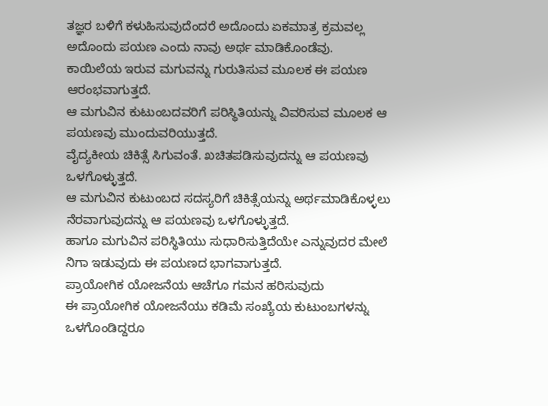ತಜ್ಞರ ಬಳಿಗೆ ಕಳುಹಿಸುವುದೆಂದರೆ ಅದೊಂದು ಏಕಮಾತ್ರ ಕ್ರಮವಲ್ಲ ಅದೊಂದು ಪಯಣ ಎಂದು ನಾವು ಅರ್ಥ ಮಾಡಿಕೊಂಡೆವು.
ಕಾಯಿಲೆಯ ಇರುವ ಮಗುವನ್ನು ಗುರುತಿಸುವ ಮೂಲಕ ಈ ಪಯಣ ಆರಂಭವಾಗುತ್ತದೆ.
ಆ ಮಗುವಿನ ಕುಟುಂಬದವರಿಗೆ ಪರಿಸ್ಥಿತಿಯನ್ನು ವಿವರಿಸುವ ಮೂಲಕ ಆ ಪಯಣವು ಮುಂದುವರಿಯುತ್ತದೆ.
ವೈದ್ಯಕೀಯ ಚಿಕಿತ್ಸೆ ಸಿಗುವಂತೆ. ಖಚಿತಪಡಿಸುವುದನ್ನು ಆ ಪಯಣವು ಒಳಗೊಳ್ಳುತ್ತದೆ.
ಆ ಮಗುವಿನ ಕುಟುಂಬದ ಸದಸ್ಯರಿಗೆ ಚಿಕಿತ್ಸೆಯನ್ನು ಅರ್ಥಮಾಡಿಕೊಳ್ಳಲು ನೆರವಾಗುವುದನ್ನು ಆ ಪಯಣವು ಒಳಗೊಳ್ಳುತ್ತದೆ.
ಹಾಗೂ ಮಗುವಿನ ಪರಿಸ್ಥಿತಿಯು ಸುಧಾರಿಸುತ್ತಿದೆಯೇ ಎನ್ನುವುದರ ಮೇಲೆ ನಿಗಾ ಇಡುವುದು ಈ ಪಯಣದ ಭಾಗವಾಗುತ್ತದೆ.
ಪ್ರಾಯೋಗಿಕ ಯೋಜನೆಯ ಆಚೆಗೂ ಗಮನ ಹರಿಸುವುದು
ಈ ಪ್ರಾಯೋಗಿಕ ಯೋಜನೆಯು ಕಡಿಮೆ ಸಂಖ್ಯೆಯ ಕುಟುಂಬಗಳನ್ನು ಒಳಗೊಂಡಿದ್ದರೂ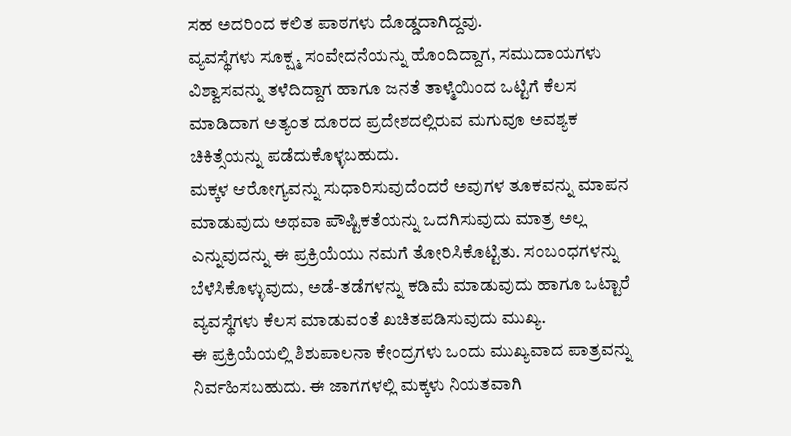ಸಹ ಅದರಿಂದ ಕಲಿತ ಪಾಠಗಳು ದೊಡ್ಡದಾಗಿದ್ದವು.
ವ್ಯವಸ್ಥೆಗಳು ಸೂಕ್ಷ್ಮ ಸಂವೇದನೆಯನ್ನು ಹೊಂದಿದ್ದಾಗ, ಸಮುದಾಯಗಳು ವಿಶ್ವಾಸವನ್ನು ತಳೆದಿದ್ದಾಗ ಹಾಗೂ ಜನತೆ ತಾಳ್ಮೆಯಿಂದ ಒಟ್ಟಿಗೆ ಕೆಲಸ ಮಾಡಿದಾಗ ಅತ್ಯಂತ ದೂರದ ಪ್ರದೇಶದಲ್ಲಿರುವ ಮಗುವೂ ಅವಶ್ಯಕ ಚಿಕಿತ್ಸೆಯನ್ನು ಪಡೆದುಕೊಳ್ಳಬಹುದು.
ಮಕ್ಕಳ ಆರೋಗ್ಯವನ್ನು ಸುಧಾರಿಸುವುದೆಂದರೆ ಅವುಗಳ ತೂಕವನ್ನು ಮಾಪನ ಮಾಡುವುದು ಅಥವಾ ಪೌಷ್ಟಿಕತೆಯನ್ನು ಒದಗಿಸುವುದು ಮಾತ್ರ ಅಲ್ಲ ಎನ್ನುವುದನ್ನು ಈ ಪ್ರಕ್ರಿಯೆಯು ನಮಗೆ ತೋರಿಸಿಕೊಟ್ಟಿತು. ಸಂಬಂಧಗಳನ್ನು ಬೆಳೆಸಿಕೊಳ್ಳುವುದು, ಅಡೆ-ತಡೆಗಳನ್ನು ಕಡಿಮೆ ಮಾಡುವುದು ಹಾಗೂ ಒಟ್ಟಾರೆ ವ್ಯವಸ್ಥೆಗಳು ಕೆಲಸ ಮಾಡುವಂತೆ ಖಚಿತಪಡಿಸುವುದು ಮುಖ್ಯ.
ಈ ಪ್ರಕ್ರಿಯೆಯಲ್ಲಿ ಶಿಶುಪಾಲನಾ ಕೇಂದ್ರಗಳು ಒಂದು ಮುಖ್ಯವಾದ ಪಾತ್ರವನ್ನು ನಿರ್ವಹಿಸಬಹುದು. ಈ ಜಾಗಗಳಲ್ಲಿ ಮಕ್ಕಳು ನಿಯತವಾಗಿ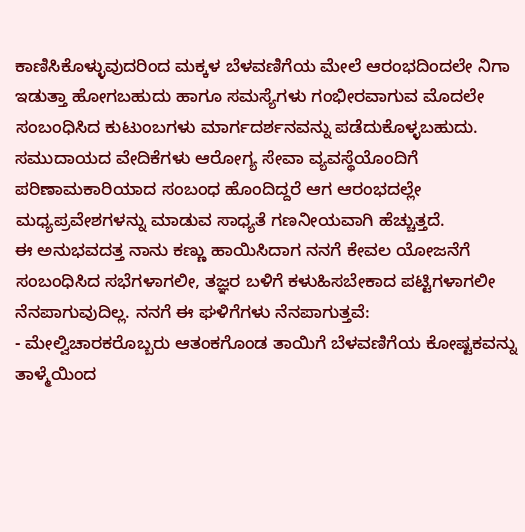ಕಾಣಿಸಿಕೊಳ್ಳುವುದರಿಂದ ಮಕ್ಕಳ ಬೆಳವಣಿಗೆಯ ಮೇಲೆ ಆರಂಭದಿಂದಲೇ ನಿಗಾ ಇಡುತ್ತಾ ಹೋಗಬಹುದು ಹಾಗೂ ಸಮಸ್ಯೆಗಳು ಗಂಭೀರವಾಗುವ ಮೊದಲೇ ಸಂಬಂಧಿಸಿದ ಕುಟುಂಬಗಳು ಮಾರ್ಗದರ್ಶನವನ್ನು ಪಡೆದುಕೊಳ್ಳಬಹುದು.
ಸಮುದಾಯದ ವೇದಿಕೆಗಳು ಆರೋಗ್ಯ ಸೇವಾ ವ್ಯವಸ್ಥೆಯೊಂದಿಗೆ ಪರಿಣಾಮಕಾರಿಯಾದ ಸಂಬಂಧ ಹೊಂದಿದ್ದರೆ ಆಗ ಆರಂಭದಲ್ಲೇ ಮಧ್ಯಪ್ರವೇಶಗಳನ್ನು ಮಾಡುವ ಸಾಧ್ಯತೆ ಗಣನೀಯವಾಗಿ ಹೆಚ್ಚುತ್ತದೆ.
ಈ ಅನುಭವದತ್ತ ನಾನು ಕಣ್ಣು ಹಾಯಿಸಿದಾಗ ನನಗೆ ಕೇವಲ ಯೋಜನೆಗೆ ಸಂಬಂಧಿಸಿದ ಸಭೆಗಳಾಗಲೀ, ತಜ್ಞರ ಬಳಿಗೆ ಕಳುಹಿಸಬೇಕಾದ ಪಟ್ಟಿಗಳಾಗಲೀ ನೆನಪಾಗುವುದಿಲ್ಲ. ನನಗೆ ಈ ಘಳಿಗೆಗಳು ನೆನಪಾಗುತ್ತವೆ:
- ಮೇಲ್ವಿಚಾರಕರೊಬ್ಬರು ಆತಂಕಗೊಂಡ ತಾಯಿಗೆ ಬೆಳವಣಿಗೆಯ ಕೋಷ್ಟಕವನ್ನು ತಾಳ್ಮೆಯಿಂದ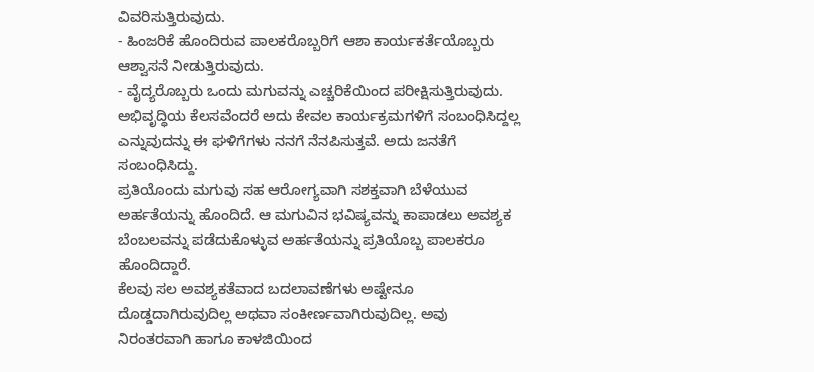ವಿವರಿಸುತ್ತಿರುವುದು.
- ಹಿಂಜರಿಕೆ ಹೊಂದಿರುವ ಪಾಲಕರೊಬ್ಬರಿಗೆ ಆಶಾ ಕಾರ್ಯಕರ್ತೆಯೊಬ್ಬರು ಆಶ್ವಾಸನೆ ನೀಡುತ್ತಿರುವುದು.
- ವೈದ್ಯರೊಬ್ಬರು ಒಂದು ಮಗುವನ್ನು ಎಚ್ಚರಿಕೆಯಿಂದ ಪರೀಕ್ಷಿಸುತ್ತಿರುವುದು.
ಅಭಿವೃದ್ಧಿಯ ಕೆಲಸವೆಂದರೆ ಅದು ಕೇವಲ ಕಾರ್ಯಕ್ರಮಗಳಿಗೆ ಸಂಬಂಧಿಸಿದ್ದಲ್ಲ ಎನ್ನುವುದನ್ನು ಈ ಘಳಿಗೆಗಳು ನನಗೆ ನೆನಪಿಸುತ್ತವೆ. ಅದು ಜನತೆಗೆ ಸಂಬಂಧಿಸಿದ್ದು.
ಪ್ರತಿಯೊಂದು ಮಗುವು ಸಹ ಆರೋಗ್ಯವಾಗಿ ಸಶಕ್ತವಾಗಿ ಬೆಳೆಯುವ ಅರ್ಹತೆಯನ್ನು ಹೊಂದಿದೆ. ಆ ಮಗುವಿನ ಭವಿಷ್ಯವನ್ನು ಕಾಪಾಡಲು ಅವಶ್ಯಕ ಬೆಂಬಲವನ್ನು ಪಡೆದುಕೊಳ್ಳುವ ಅರ್ಹತೆಯನ್ನು ಪ್ರತಿಯೊಬ್ಬ ಪಾಲಕರೂ ಹೊಂದಿದ್ದಾರೆ.
ಕೆಲವು ಸಲ ಅವಶ್ಯಕತೆವಾದ ಬದಲಾವಣೆಗಳು ಅಷ್ಟೇನೂ ದೊಡ್ಡದಾಗಿರುವುದಿಲ್ಲ ಅಥವಾ ಸಂಕೀರ್ಣವಾಗಿರುವುದಿಲ್ಲ. ಅವು ನಿರಂತರವಾಗಿ ಹಾಗೂ ಕಾಳಜಿಯಿಂದ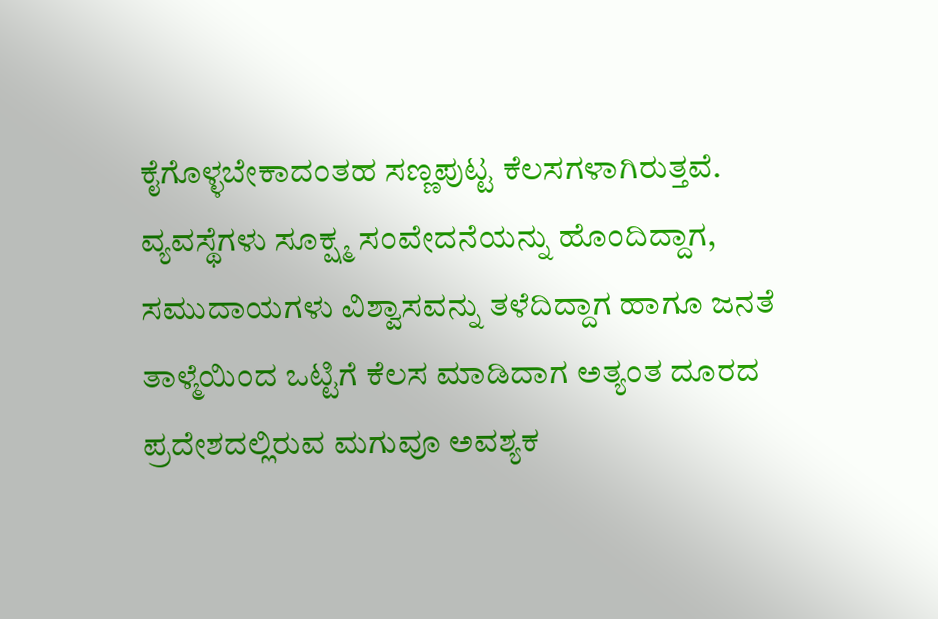ಕೈಗೊಳ್ಳಬೇಕಾದಂತಹ ಸಣ್ಣಪುಟ್ಟ ಕೆಲಸಗಳಾಗಿರುತ್ತವೆ.
ವ್ಯವಸ್ಥೆಗಳು ಸೂಕ್ಷ್ಮ ಸಂವೇದನೆಯನ್ನು ಹೊಂದಿದ್ದಾಗ, ಸಮುದಾಯಗಳು ವಿಶ್ವಾಸವನ್ನು ತಳೆದಿದ್ದಾಗ ಹಾಗೂ ಜನತೆ ತಾಳ್ಮೆಯಿಂದ ಒಟ್ಟಿಗೆ ಕೆಲಸ ಮಾಡಿದಾಗ ಅತ್ಯಂತ ದೂರದ ಪ್ರದೇಶದಲ್ಲಿರುವ ಮಗುವೂ ಅವಶ್ಯಕ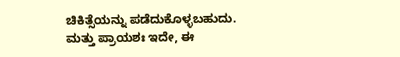ಚಿಕಿತ್ಸೆಯನ್ನು ಪಡೆದುಕೊಳ್ಳಬಹುದು.
ಮತ್ತು ಪ್ರಾಯಶಃ ಇದೇ, ಈ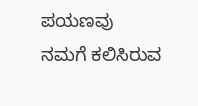ಪಯಣವು ನಮಗೆ ಕಲಿಸಿರುವ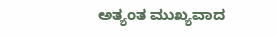ಅತ್ಯಂತ ಮುಖ್ಯವಾದ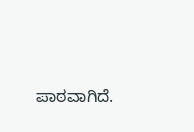ಪಾಠವಾಗಿದೆ.